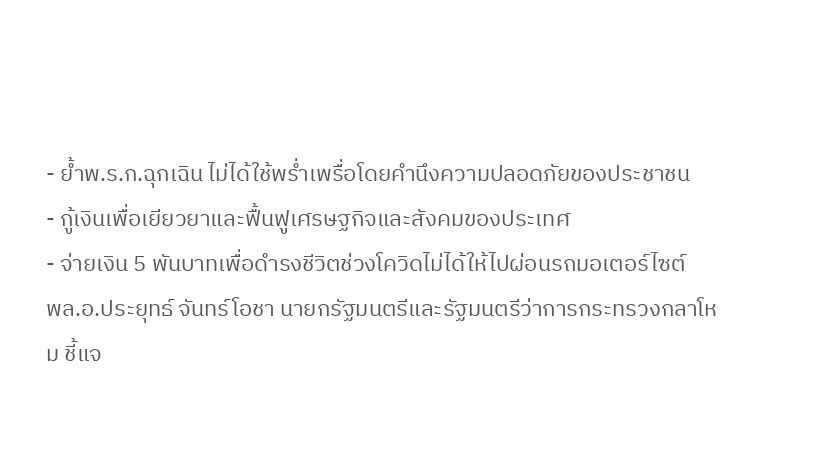- ย้ำพ.ร.ก.ฉุกเฉิน ไม่ได้ใช้พร่ำเพรื่อโดยคำนึงความปลอดภัยของประชาชน
- กู้เงินเพื่อเยียวยาและฟื้นฟูเศรษฐกิจและสังคมของประเทศ
- จ่ายเงิน 5 พันบาทเพื่อดำรงชีวิตช่วงโควิดไม่ได้ให้ไปผ่อนรถมอเตอร์ไซต์
พล.อ.ประยุทธ์ จันทร์โอชา นายกรัฐมนตรีและรัฐมนตรีว่าการกระทรวงกลาโหม ชี้แจ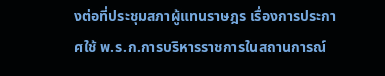งต่อที่ประชุมสภาผู้แทนราษฎร เรื่องการประกาศใช้ พ.ร.ก.การบริหารราชการในสถานการณ์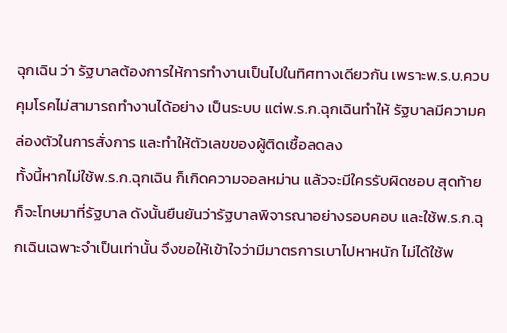ฉุกเฉิน ว่า รัฐบาลต้องการให้การทำงานเป็นไปในทิศทางเดียวกัน เพราะพ.ร.บ.ควบคุมโรคไม่สามารถทำงานได้อย่าง เป็นระบบ แต่พ.ร.ก.ฉุกเฉินทำให้ รัฐบาลมีความคล่องตัวในการสั่งการ และทำให้ตัวเลขของผู้ติดเชื้อลดลง
ทั้งนี้หากไม่ใช้พ.ร.ก.ฉุกเฉิน ก็เกิดความจอลหม่าน แล้วจะมีใครรับผิดชอบ สุดท้ายก็จะโทษมาที่รัฐบาล ดังนั้นยืนยันว่ารัฐบาลพิจารณาอย่างรอบคอบ และใช้พ.ร.ก.ฉุกเฉินเฉพาะจำเป็นเท่านั้น จึงขอให้เข้าใจว่ามีมาตรการเบาไปหาหนัก ไม่ได้ใช้พ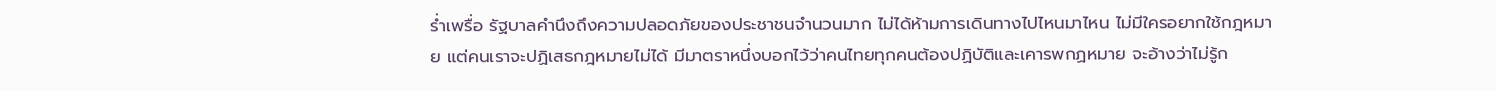ร่ำเพรื่อ รัฐบาลคำนึงถึงความปลอดภัยของประชาชนจำนวนมาก ไม่ได้ห้ามการเดินทางไปไหนมาไหน ไม่มีใครอยากใช้กฎหมาย แต่คนเราจะปฏิเสธกฎหมายไม่ได้ มีมาตราหนึ่งบอกไว้ว่าคนไทยทุกคนต้องปฏิบัติและเคารพกฏหมาย จะอ้างว่าไม่รู้ก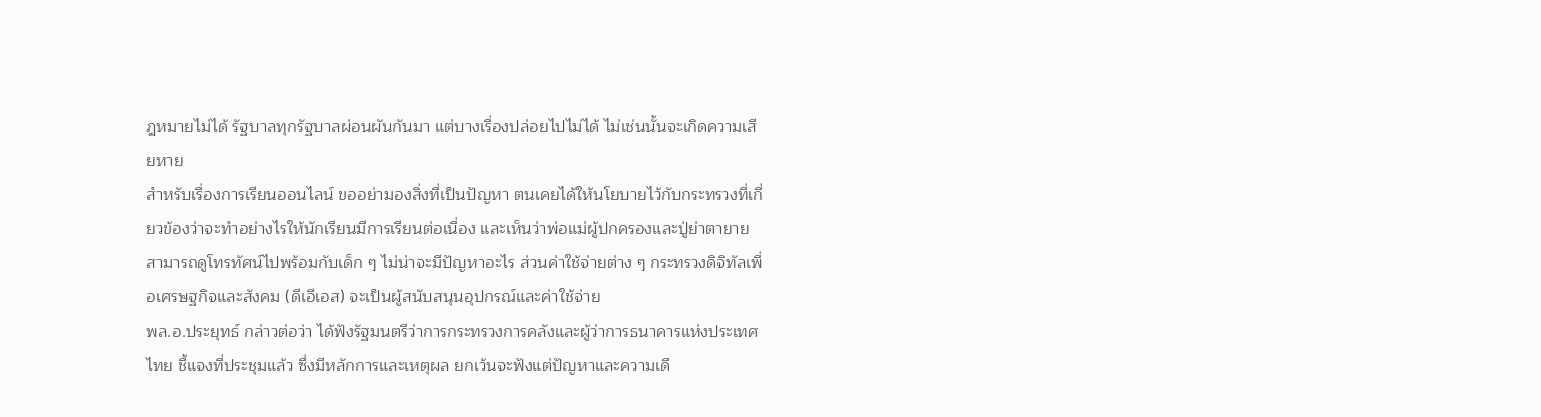ฎหมายไม่ได้ รัฐบาลทุกรัฐบาลผ่อนผันกันมา แต่บางเรื่องปล่อยไปไม่ได้ ไม่เช่นนั้นจะเกิดความเสียหาย
สำหรับเรื่องการเรียนออนไลน์ ขออย่ามองสิ่งที่เป็นปัญหา ตนเคยได้ให้นโยบายไว้กับกระทรวงที่เกี่ยวข้องว่าจะทำอย่างไรให้นักเรียนมีการเรียนต่อเนื่อง และเห็นว่าพ่อแม่ผู้ปกครองและปู่ย่าตายายสามารถดูโทรทัศน์ไปพร้อมกับเด็ก ๆ ไม่น่าจะมีปัญหาอะไร ส่วนค่าใช้จ่ายต่าง ๆ กระทรวงดิจิทัลเพื่อเศรษฐกิจและสังคม (ดีเอีเอส) จะเป็นผู้สนับสนุนอุปกรณ์และค่าใช้จ่าย
พล.อ.ประยุทธ์ กล่าวต่อว่า ได้ฟังรัฐมนตรีว่าการกระทรวงการคลังและผู้ว่าการธนาคารแห่งประเทศไทย ชี้แจงที่ประชุมแล้ว ซึ่งมีหลักการและเหตุผล ยกเว้นจะฟังแต่ปัญหาและความเดื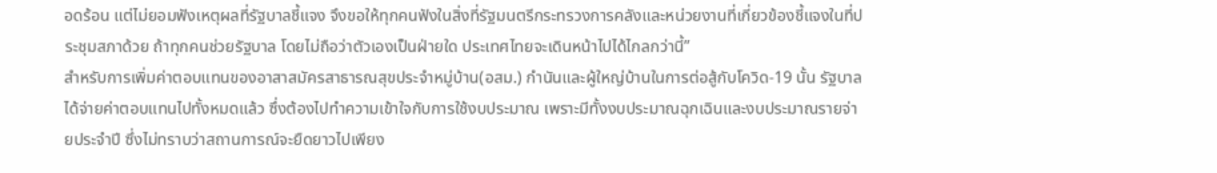อดร้อน แต่ไม่ยอมฟังเหตุผลที่รัฐบาลชี้แจง จึงขอให้ทุกคนฟังในสิ่งที่รัฐมนตรีกระทรวงการคลังและหน่วยงานที่เกี่ยวข้องชี้แจงในที่ประชุมสภาด้วย ถ้าทุกคนช่วยรัฐบาล โดยไม่ถือว่าตัวเองเป็นฝ่ายใด ประเทศไทยจะเดินหน้าไปได้ไกลกว่านี้”
สำหรับการเพิ่มค่าตอบแทนของอาสาสมัครสาธารณสุขประจำหมู่บ้าน(อสม.) กำนันและผู้ใหญ่บ้านในการต่อสู้กับโควิด-19 นั้น รัฐบาลได้จ่ายค่าตอบแทนไปทั้งหมดแล้ว ซึ่งต้องไปทำความเข้าใจกับการใช้งบประมาณ เพราะมีทั้งงบประมาณฉุกเฉินและงบประมาณรายจ่ายประจำปี ซึ่งไม่ทราบว่าสถานการณ์จะยืดยาวไปเพียง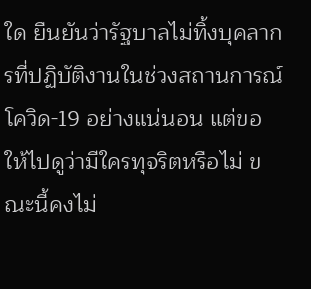ใด ยืนยันว่ารัฐบาลไม่ทิ้งบุคลากรที่ปฏิบัติงานในช่วงสถานการณ์โควิด-19 อย่างแน่นอน แต่ขอให้ไปดูว่ามีใครทุจริตหรือไม่ ขณะนี้คงไม่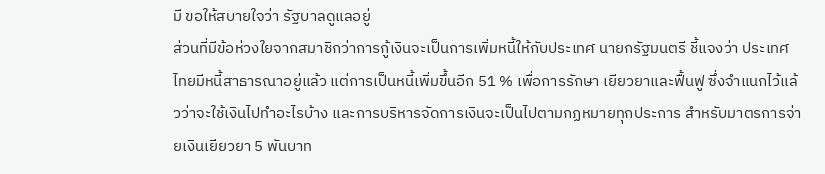มี ขอให้สบายใจว่า รัฐบาลดูแลอยู่
ส่วนที่มีข้อห่วงใยจากสมาชิกว่าการกู้เงินจะเป็นการเพิ่มหนี้ให้กับประเทศ นายกรัฐมนตรี ชี้แจงว่า ประเทศไทยมีหนี้สาธารณาอยู่แล้ว แต่การเป็นหนี้เพิ่มขึ้นอีก 51 % เพื่อการรักษา เยียวยาและฟื้นฟู ซึ่งจำแนกไว้แล้วว่าจะใช้เงินไปทำอะไรบ้าง และการบริหารจัดการเงินจะเป็นไปตามกฏหมายทุกประการ สำหรับมาตรการจ่ายเงินเยียวยา 5 พันบาท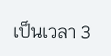เป็นเวลา 3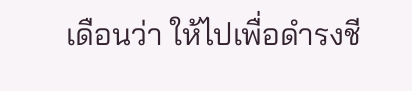เดือนว่า ให้ไปเพื่อดำรงชี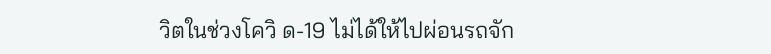วิตในช่วงโควิ ด-19 ไม่ได้ให้ไปผ่อนรถจัก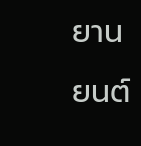ยานยนต์